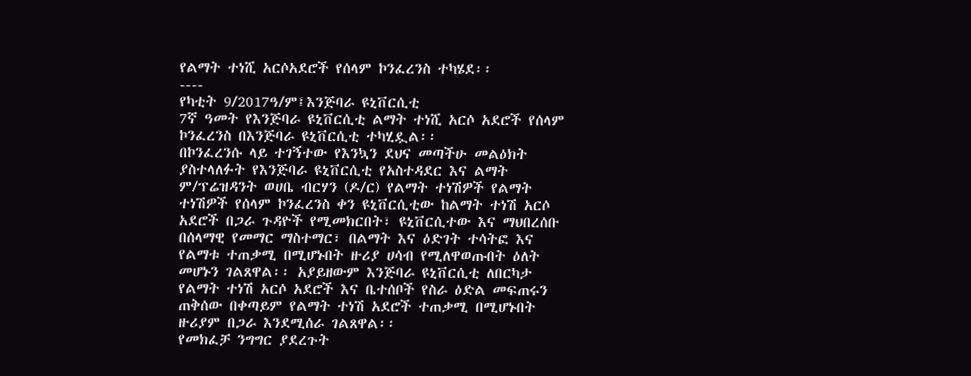የልማት ተነሺ አርሶአደሮች የሰላም ኮንፈረንስ ተካሄደ፡፡
----
የካቲት 9/2017ዓ/ም፤እንጅባራ ዩኒቨርሲቲ
7ኛ ዓመት የእንጅባራ ዩኒቨርሲቲ ልማት ተነሺ አርሶ አደሮች የሰላም ኮንፈረንስ በእንጅባራ ዩኒቨርሲቲ ተካሂዷል፡፡
በኮንፈረንሱ ላይ ተገኝተው የእንኳን ደህና መጣችሁ መልዕክት ያስተላለፉት የእንጅባራ ዩኒቨርሲቲ የአስተዳደር እና ልማት ም/ፕሬዝዳንት ወሀቤ ብርሃን (ዶ/ር) የልማት ተነሽዎች የልማት ተነሽዎች የሰላም ኮንፈረንስ ቀን ዩኒቨርሲቲው ከልማት ተነሽ አርሶ አደሮች በጋራ ጉዳዮች የሚመክርበት፣ ዩኒቨርሲተው እና ማህበረሰቡ በሰላማዊ የመማር ማስተማር፣ በልማት እና ዕድገት ተሳትፎ እና የልማቱ ተጠቃሚ በሚሆኑበት ዙሪያ ሀሳብ የሚለዋወጡበት ዕለት መሆኑን ገልጸዋል፡፡ አያይዘውም እንጅባራ ዩኒቨርሲቲ ለበርካታ የልማት ተነሽ አርሶ አደሮች እና ቤተሰቦች የስራ ዕድል መፍጠሩን ጠቅሰው በቀጣይም የልማት ተነሽ አደሮች ተጠቃሚ በሚሆኑበት ዙሪያም በጋራ እንደሚሰራ ገልጸዋል፡፡
የመክፈቻ ንግግር ያደረጉት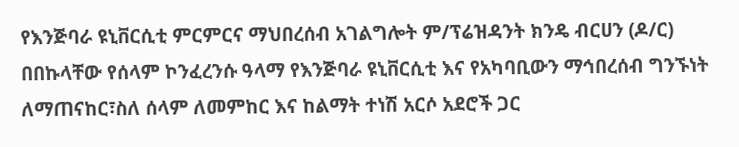የእንጅባራ ዩኒቨርሲቲ ምርምርና ማህበረሰብ አገልግሎት ም/ፕሬዝዳንት ክንዴ ብርሀን (ዶ/ር) በበኩላቸው የሰላም ኮንፈረንሱ ዓላማ የእንጅባራ ዩኒቨርሲቲ እና የአካባቢውን ማኅበረሰብ ግንኙነት ለማጠናከር፣ስለ ሰላም ለመምከር እና ከልማት ተነሽ አርሶ አደሮች ጋር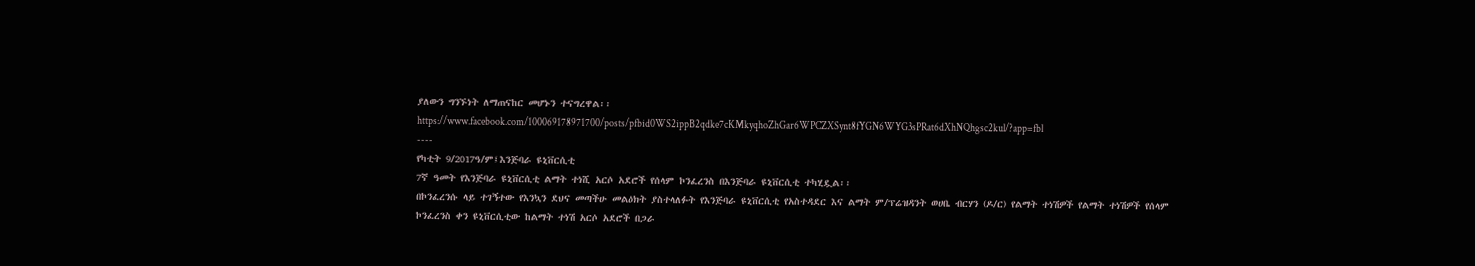ያለውን ግንኙነት ለማጠናከር መሆኑን ተናግረዋል፡፡
https://www.facebook.com/100069178971700/posts/pfbid0WS2ippB2qdke7cKMkyqhoZhGar6WPCZXSynt8fYGN6WYG3sPRat6dXhNQhgsc2kul/?app=fbl
----
የካቲት 9/2017ዓ/ም፤እንጅባራ ዩኒቨርሲቲ
7ኛ ዓመት የእንጅባራ ዩኒቨርሲቲ ልማት ተነሺ አርሶ አደሮች የሰላም ኮንፈረንስ በእንጅባራ ዩኒቨርሲቲ ተካሂዷል፡፡
በኮንፈረንሱ ላይ ተገኝተው የእንኳን ደህና መጣችሁ መልዕክት ያስተላለፉት የእንጅባራ ዩኒቨርሲቲ የአስተዳደር እና ልማት ም/ፕሬዝዳንት ወሀቤ ብርሃን (ዶ/ር) የልማት ተነሽዎች የልማት ተነሽዎች የሰላም ኮንፈረንስ ቀን ዩኒቨርሲቲው ከልማት ተነሽ አርሶ አደሮች በጋራ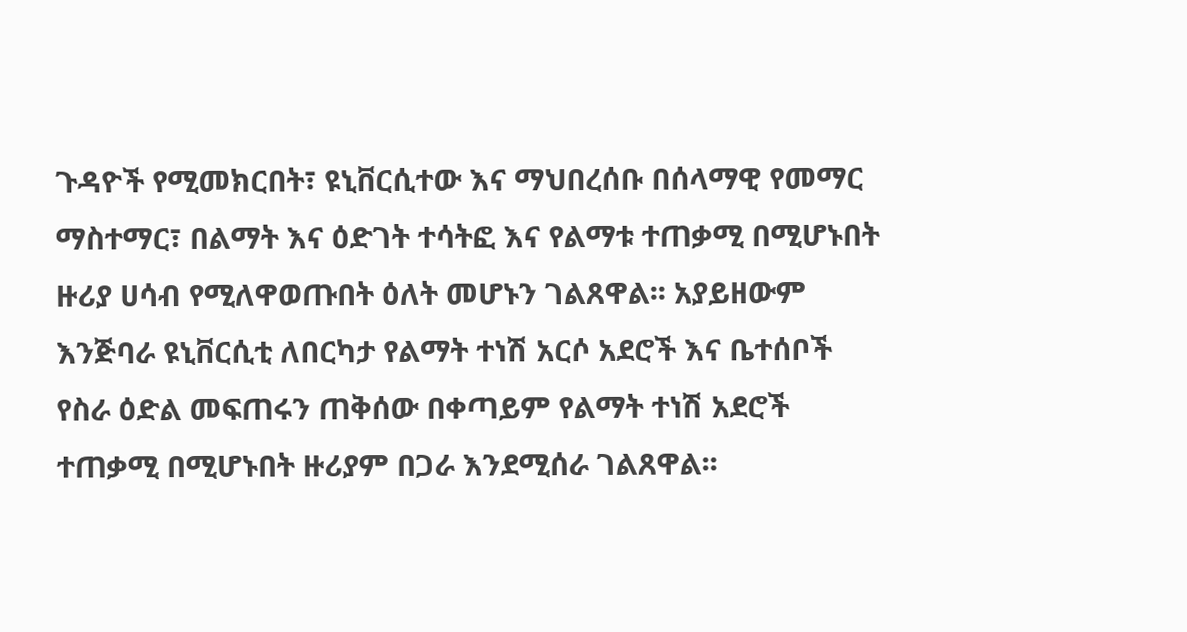ጉዳዮች የሚመክርበት፣ ዩኒቨርሲተው እና ማህበረሰቡ በሰላማዊ የመማር ማስተማር፣ በልማት እና ዕድገት ተሳትፎ እና የልማቱ ተጠቃሚ በሚሆኑበት ዙሪያ ሀሳብ የሚለዋወጡበት ዕለት መሆኑን ገልጸዋል፡፡ አያይዘውም እንጅባራ ዩኒቨርሲቲ ለበርካታ የልማት ተነሽ አርሶ አደሮች እና ቤተሰቦች የስራ ዕድል መፍጠሩን ጠቅሰው በቀጣይም የልማት ተነሽ አደሮች ተጠቃሚ በሚሆኑበት ዙሪያም በጋራ እንደሚሰራ ገልጸዋል፡፡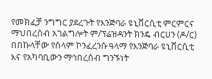የመክፈቻ ንግግር ያደረጉት የእንጅባራ ዩኒቨርሲቲ ምርምርና ማህበረሰብ አገልግሎት ም/ፕሬዝዳንት ክንዴ ብርሀን (ዶ/ር) በበኩላቸው የሰላም ኮንፈረንሱ ዓላማ የእንጅባራ ዩኒቨርሲቲ እና የአካባቢውን ማኅበረሰብ ግንኙነት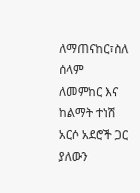ለማጠናከር፣ስለ ሰላም ለመምከር እና ከልማት ተነሽ አርሶ አደሮች ጋር ያለውን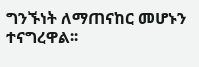ግንኙነት ለማጠናከር መሆኑን ተናግረዋል፡፡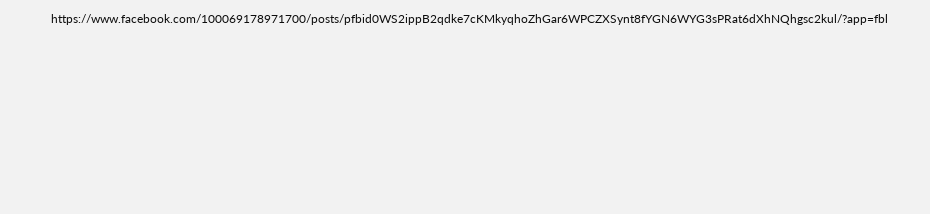https://www.facebook.com/100069178971700/posts/pfbid0WS2ippB2qdke7cKMkyqhoZhGar6WPCZXSynt8fYGN6WYG3sPRat6dXhNQhgsc2kul/?app=fbl